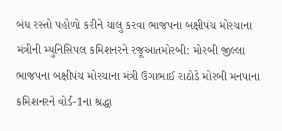બંધ રસ્તો પહોળો કરીને ચાલુ કરવા ભાજપના બક્ષીપંચ મોરચાના મંત્રીની મ્યુનિસિપલ કમિશનરને રજૂઆતમોરબી: મોરબી જીલ્લા ભાજપના બક્ષીપંચ મોરચાના મંત્રી ઉગાભાઈ રાઠોડે મોરબી મનપાના કમિશનરને વોર્ડ-1ના શ્રદ્ધા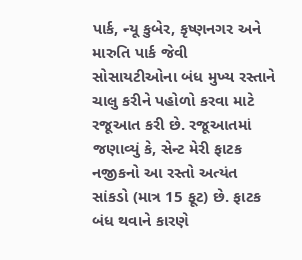પાર્ક, ન્યૂ કુબેર, કૃષ્ણનગર અને મારુતિ પાર્ક જેવી સોસાયટીઓના બંધ મુખ્ય રસ્તાને ચાલુ કરીને પહોળો કરવા માટે રજૂઆત કરી છે. રજૂઆતમાં જણાવ્યું કે, સેન્ટ મેરી ફાટક નજીકનો આ રસ્તો અત્યંત સાંકડો (માત્ર 15 ફૂટ) છે. ફાટક બંધ થવાને કારણે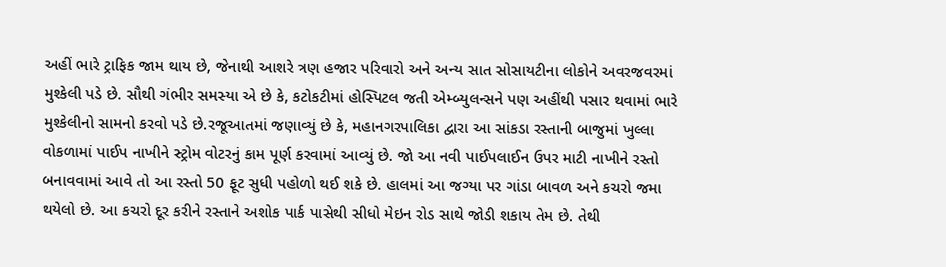અહીં ભારે ટ્રાફિક જામ થાય છે, જેનાથી આશરે ત્રણ હજાર પરિવારો અને અન્ય સાત સોસાયટીના લોકોને અવરજવરમાં મુશ્કેલી પડે છે. સૌથી ગંભીર સમસ્યા એ છે કે, કટોકટીમાં હોસ્પિટલ જતી એમ્બ્યુલન્સને પણ અહીંથી પસાર થવામાં ભારે મુશ્કેલીનો સામનો કરવો પડે છે.રજૂઆતમાં જણાવ્યું છે કે, મહાનગરપાલિકા દ્વારા આ સાંકડા રસ્તાની બાજુમાં ખુલ્લા વોકળામાં પાઈપ નાખીને સ્ટ્રોમ વોટરનું કામ પૂર્ણ કરવામાં આવ્યું છે. જો આ નવી પાઈપલાઈન ઉપર માટી નાખીને રસ્તો બનાવવામાં આવે તો આ રસ્તો 50 ફૂટ સુધી પહોળો થઈ શકે છે. હાલમાં આ જગ્યા પર ગાંડા બાવળ અને કચરો જમા થયેલો છે. આ કચરો દૂર કરીને રસ્તાને અશોક પાર્ક પાસેથી સીધો મેઇન રોડ સાથે જોડી શકાય તેમ છે. તેથી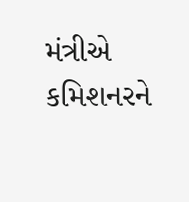મંત્રીએ કમિશનરને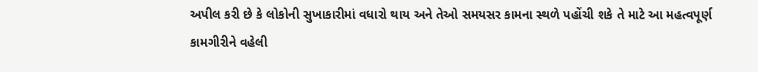અપીલ કરી છે કે લોકોની સુખાકારીમાં વધારો થાય અને તેઓ સમયસર કામના સ્થળે પહોંચી શકે તે માટે આ મહત્વપૂર્ણ કામગીરીને વહેલી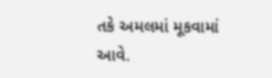તકે અમલમાં મૂકવામાં આવે.